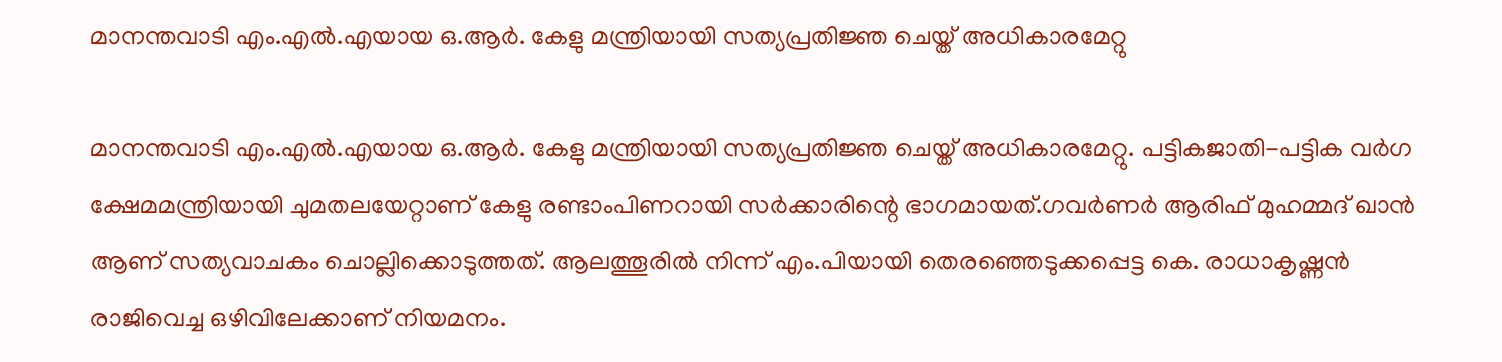മാനന്തവാടി എം.എല്‍.എയായ ഒ.ആർ. കേളു മന്ത്രിയായി സത്യപ്രതിജ്ഞ ചെയ്ത് അധികാരമേറ്റു

മാനന്തവാടി എം.എല്‍.എയായ ഒ.ആർ. കേളു മന്ത്രിയായി സത്യപ്രതിജ്ഞ ചെയ്ത് അധികാരമേറ്റു. പട്ടികജാതി-പട്ടിക വർഗ ക്ഷേമമന്ത്രിയായി ചുമതലയേറ്റാണ് കേളു രണ്ടാംപിണറായി സർക്കാരിന്റെ ഭാഗമായത്.ഗവർണർ ആരിഫ് മുഹമ്മദ് ഖാൻ ആണ് സത്യവാചകം ചൊല്ലിക്കൊടുത്തത്. ആലത്തൂരില്‍ നിന്ന് എം.പിയായി തെരഞ്ഞെടുക്കപ്പെട്ട കെ. രാധാകൃഷ്ണൻ രാജിവെച്ച ഒഴിവിലേക്കാണ് നിയമനം.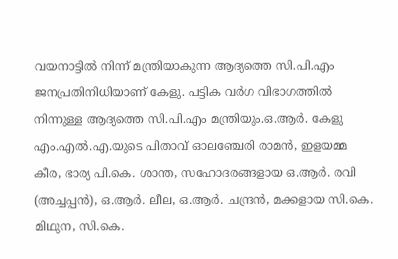വയനാട്ടില്‍ നിന്ന് മന്ത്രിയാകുന്ന ആദ്യത്തെ സി.പി.എം ജനപ്രതിനിധിയാണ് കേളു. പട്ടിക വര്‍ഗ വിഭാഗത്തില്‍ നിന്നുള്ള ആദ്യത്തെ സി.പി.എം മന്ത്രിയും.ഒ.ആര്‍. കേളു എം.എല്‍.എ.യുടെ പിതാവ് ഓലഞ്ചേരി രാമന്‍, ഇളയമ്മ കീര, ഭാര്യ പി.കെ. ശാന്ത, സഹോദരങ്ങളായ ഒ.ആര്‍. രവി (അച്ചപ്പന്‍), ഒ.ആര്‍. ലീല, ഒ.ആര്‍. ചന്ദ്രന്‍, മക്കളായ സി.കെ. മിഥുന, സി.കെ.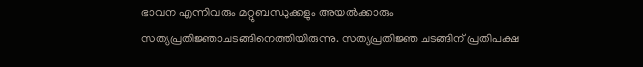ഭാവന എന്നിവരും മറ്റുബന്ധുക്കളും അയല്‍ക്കാരും സത്യപ്രതിജ്ഞാചടങ്ങിനെത്തിയിരുന്നു. സത്യപ്രതിജ്ഞ ചടങ്ങിന് പ്രതിപക്ഷ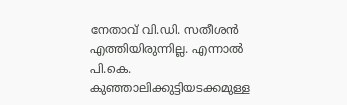നേതാവ് വി.ഡി. സതീശൻ എത്തിയിരുന്നില്ല. എന്നാല്‍ പി.കെ. കുഞ്ഞാലിക്കുട്ടിയടക്കമുള്ള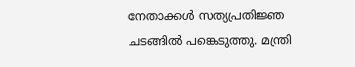നേതാക്കള്‍ സത്യപ്രതിജ്ഞ ചടങ്ങില്‍ പങ്കെടുത്തു. മന്ത്രി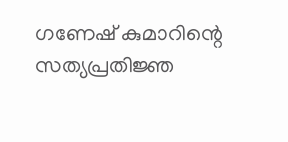ഗണേഷ് കുമാറിന്റെ സത്യപ്രതിജ്ഞ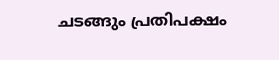ചടങ്ങും പ്രതിപക്ഷം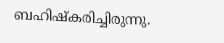ബഹിഷ്‍കരിച്ചിരുന്നു.